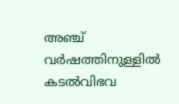അഞ്ച് വർഷത്തിനുള്ളിൽ കടൽവിഭവ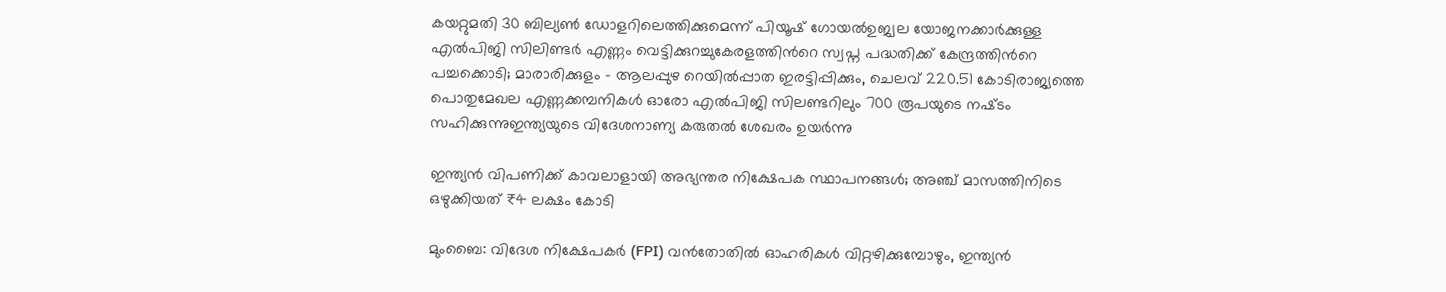കയറ്റുമതി 30 ബില്യൺ ഡോളറിലെത്തിക്കുമെന്ന് പിയൂഷ് ഗോയൽഉജ്വല യോജനക്കാർക്കുള്ള എൽപിജി സിലിണ്ടർ എണ്ണം വെട്ടിക്കുറച്ചുകേരളത്തിന്‍റെ സ്വപ്ന പദ്ധതിക്ക് കേന്ദ്രത്തിന്‍റെ പച്ചക്കൊടി; മാരാരിക്കുളം – ആലപ്പുഴ റെയിൽപ്പാത ഇരട്ടിപ്പിക്കും, ചെലവ് 220.51 കോടിരാജ്യത്തെ പൊതുമേഖല എണ്ണക്കമ്പനികൾ ഓരോ എൽപിജി സിലണ്ടറിലും 700 രൂപയുടെ നഷ്‌ടം സഹിക്കുന്നുഇന്ത്യയുടെ വിദേശനാണ്യ കരുതല്‍ ശേഖരം ഉയര്‍ന്നു

ഇന്ത്യൻ വിപണിക്ക് കാവലാളായി അഭ്യന്തര നിക്ഷേപക സ്ഥാപനങ്ങൾ; അഞ്ച് മാസത്തിനിടെ ഒഴുക്കിയത് ₹4 ലക്ഷം കോടി

മുംബൈ: വിദേശ നിക്ഷേപകർ (FPI) വൻതോതിൽ ഓഹരികൾ വിറ്റഴിക്കുമ്പോഴും, ഇന്ത്യൻ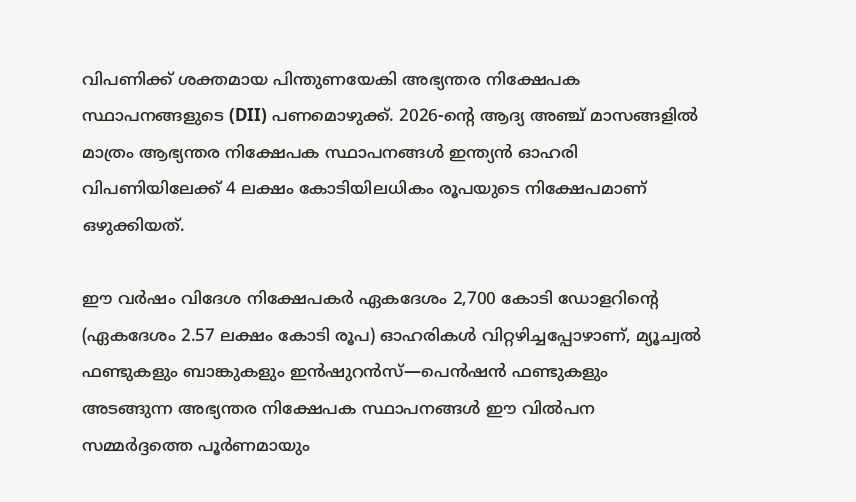വിപണിക്ക് ശക്തമായ പിന്തുണയേകി അഭ്യന്തര നിക്ഷേപക സ്ഥാപനങ്ങളുടെ (DII) പണമൊഴുക്ക്. 2026-ന്റെ ആദ്യ അഞ്ച് മാസങ്ങളിൽ മാത്രം ആഭ്യന്തര നിക്ഷേപക സ്ഥാപനങ്ങൾ ഇന്ത്യൻ ഓഹരി വിപണിയിലേക്ക് 4 ലക്ഷം കോടിയിലധികം രൂപയുടെ നിക്ഷേപമാണ് ഒഴുക്കിയത്.

ഈ വർഷം വിദേശ നിക്ഷേപകർ ഏകദേശം 2,700 കോടി ഡോളറിന്റെ (ഏകദേശം 2.57 ലക്ഷം കോടി രൂപ) ഓഹരികൾ വിറ്റഴിച്ചപ്പോഴാണ്, മ്യൂച്വൽ ഫണ്ടുകളും ബാങ്കുകളും ഇൻഷുറൻസ്—പെൻഷൻ ഫണ്ടുകളും അടങ്ങുന്ന അഭ്യന്തര നിക്ഷേപക സ്ഥാപനങ്ങൾ ഈ വിൽപന സമ്മർദ്ദത്തെ പൂർണമായും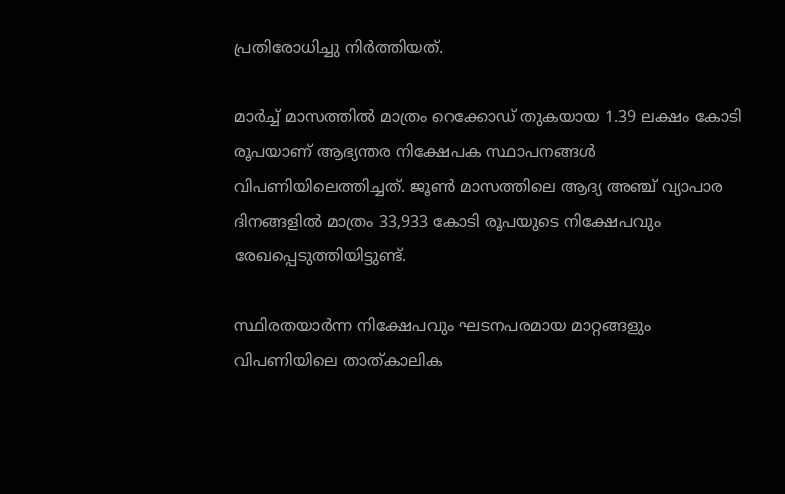പ്രതിരോധിച്ചു നിർത്തിയത്.

മാർച്ച് മാസത്തിൽ മാത്രം റെക്കോഡ് തുകയായ 1.39 ലക്ഷം കോടി രൂപയാണ് ആഭ്യന്തര നിക്ഷേപക സ്ഥാപനങ്ങൾ വിപണിയിലെത്തിച്ചത്. ജൂൺ മാസത്തിലെ ആദ്യ അഞ്ച് വ്യാപാര ദിനങ്ങളിൽ മാത്രം 33,933 കോടി രൂപയുടെ നിക്ഷേപവും രേഖപ്പെടുത്തിയിട്ടുണ്ട്.

സ്ഥിരതയാർന്ന നിക്ഷേപവും ഘടനപരമായ മാറ്റങ്ങളും
വിപണിയിലെ താത്കാലിക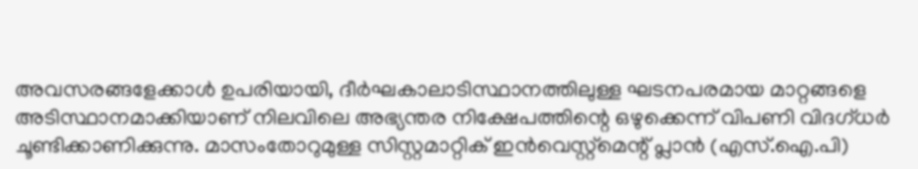അവസരങ്ങളേക്കാൾ ഉപരിയായി, ദീർഘകാലാടിസ്ഥാനത്തിലുള്ള ഘടനപരമായ മാറ്റങ്ങളെ അടിസ്ഥാനമാക്കിയാണ് നിലവിലെ അഭ്യന്തര നിക്ഷേപത്തിന്റെ ഒഴുക്കെന്ന് വിപണി വിദഗ്ധർ ചൂണ്ടിക്കാണിക്കുന്നു. മാസംതോറുമുള്ള സിസ്റ്റമാറ്റിക് ഇൻവെസ്റ്റ്‌മെന്റ് പ്ലാൻ (എസ്.ഐ.പി)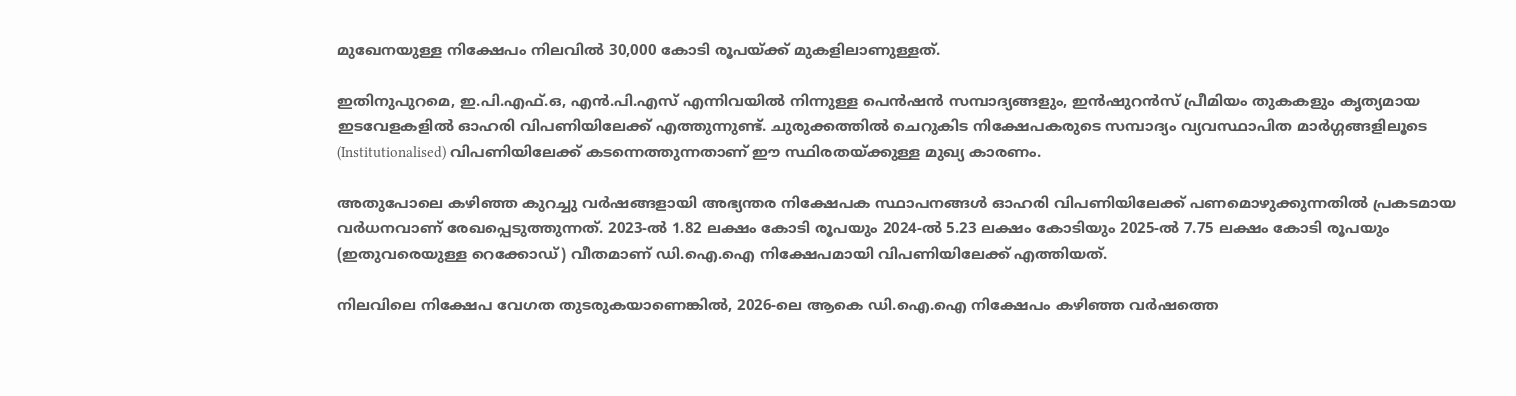മുഖേനയുള്ള നിക്ഷേപം നിലവിൽ 30,000 കോടി രൂപയ്ക്ക് മുകളിലാണുള്ളത്.

ഇതിനുപുറമെ, ഇ.പി.എഫ്.ഒ, എൻ.പി.എസ് എന്നിവയിൽ നിന്നുള്ള പെൻഷൻ സമ്പാദ്യങ്ങളും, ഇൻഷുറൻസ് പ്രീമിയം തുകകളും കൃത്യമായ ഇടവേളകളിൽ ഓഹരി വിപണിയിലേക്ക് എത്തുന്നുണ്ട്. ചുരുക്കത്തിൽ ചെറുകിട നിക്ഷേപകരുടെ സമ്പാദ്യം വ്യവസ്ഥാപിത മാർഗ്ഗങ്ങളിലൂടെ (Institutionalised) വിപണിയിലേക്ക് കടന്നെത്തുന്നതാണ് ഈ സ്ഥിരതയ്ക്കുള്ള മുഖ്യ കാരണം.

അതുപോലെ കഴിഞ്ഞ കുറച്ചു വർഷങ്ങളായി അഭ്യന്തര നിക്ഷേപക സ്ഥാപനങ്ങൾ ഓഹരി വിപണിയിലേക്ക് പണമൊഴുക്കുന്നതിൽ പ്രകടമായ വർധനവാണ് രേഖപ്പെടുത്തുന്നത്. 2023-ൽ 1.82 ലക്ഷം കോടി രൂപയും 2024-ൽ 5.23 ലക്ഷം കോടിയും 2025-ൽ 7.75 ലക്ഷം കോടി രൂപയും (ഇതുവരെയുള്ള റെക്കോഡ്) വീതമാണ് ഡി.ഐ.ഐ നിക്ഷേപമായി വിപണിയിലേക്ക് എത്തിയത്.

നിലവിലെ നിക്ഷേപ വേഗത തുടരുകയാണെങ്കിൽ, 2026-ലെ ആകെ ഡി.ഐ.ഐ നിക്ഷേപം കഴിഞ്ഞ വർഷത്തെ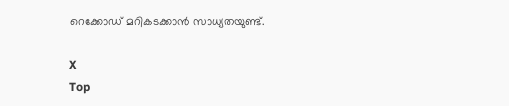റെക്കോഡ് മറികടക്കാൻ സാധ്യതയുണ്ട്.

X
Top